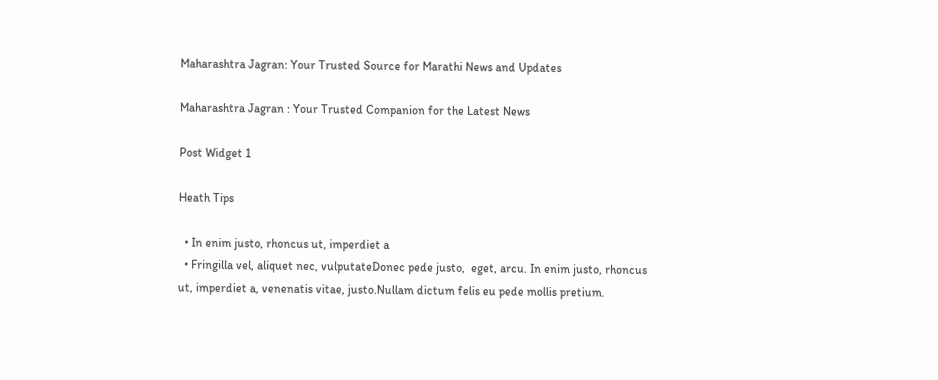Maharashtra Jagran: Your Trusted Source for Marathi News and Updates

Maharashtra Jagran : Your Trusted Companion for the Latest News

Post Widget 1

Heath Tips

  • In enim justo, rhoncus ut, imperdiet a
  • Fringilla vel, aliquet nec, vulputateDonec pede justo,  eget, arcu. In enim justo, rhoncus ut, imperdiet a, venenatis vitae, justo.Nullam dictum felis eu pede mollis pretium.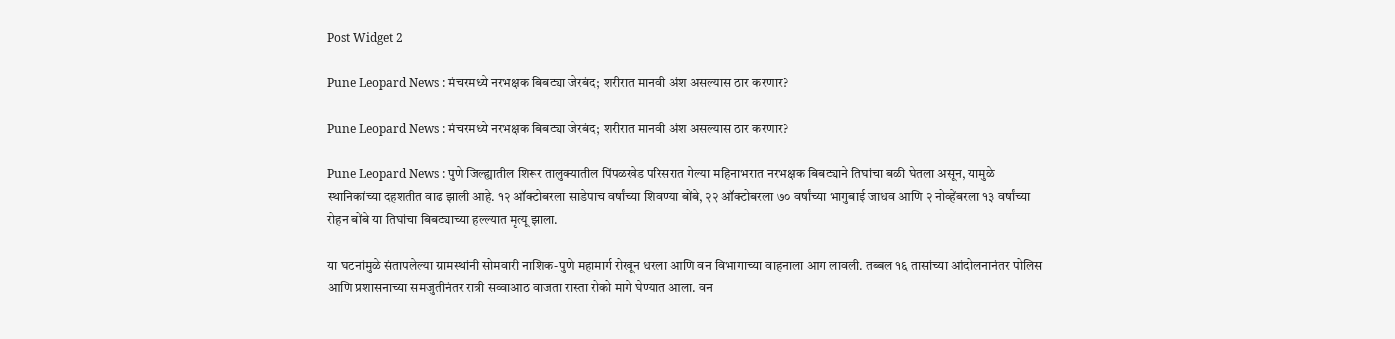Post Widget 2

Pune Leopard News : मंचरमध्ये नरभक्षक बिबट्या जेरबंद; शरीरात मानवी अंश असल्यास ठार करणार?

Pune Leopard News : मंचरमध्ये नरभक्षक बिबट्या जेरबंद; शरीरात मानवी अंश असल्यास ठार करणार?

Pune Leopard News : पुणे जिल्ह्यातील शिरूर तालुक्यातील पिंपळखेड परिसरात गेल्या महिनाभरात नरभक्षक बिबट्याने तिघांचा बळी घेतला असून, यामुळे स्थानिकांच्या दहशतीत वाढ झाली आहे. १२ ऑक्टोबरला साडेपाच वर्षांच्या शिवण्या बोंबे, २२ ऑक्टोबरला ७० वर्षांच्या भागुबाई जाधव आणि २ नोव्हेंबरला १३ वर्षांच्या रोहन बोंबे या तिघांचा बिबट्याच्या हल्ल्यात मृत्यू झाला.

या घटनांमुळे संतापलेल्या ग्रामस्थांनी सोमवारी नाशिक-पुणे महामार्ग रोखून धरला आणि वन विभागाच्या वाहनाला आग लावली. तब्बल १६ तासांच्या आंदोलनानंतर पोलिस आणि प्रशासनाच्या समजुतीनंतर रात्री सव्वाआठ वाजता रास्ता रोको मागे घेण्यात आला. वन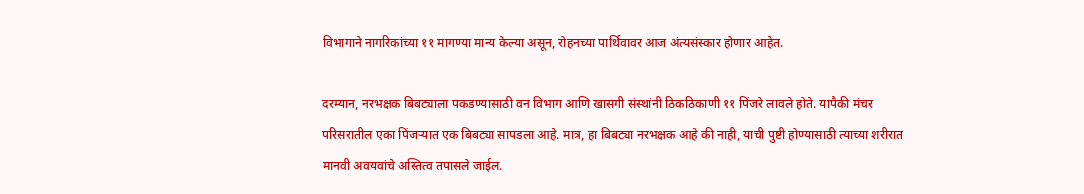विभागाने नागरिकांच्या ११ मागण्या मान्य केल्या असून, रोहनच्या पार्थिवावर आज अंत्यसंस्कार होणार आहेत.

दरम्यान, नरभक्षक बिबट्याला पकडण्यासाठी वन विभाग आणि खासगी संस्थांनी ठिकठिकाणी ११ पिंजरे लावले होते. यापैकी मंचर परिसरातील एका पिंजऱ्यात एक बिबट्या सापडला आहे. मात्र, हा बिबट्या नरभक्षक आहे की नाही, याची पुष्टी होण्यासाठी त्याच्या शरीरात मानवी अवयवांचे अस्तित्व तपासले जाईल.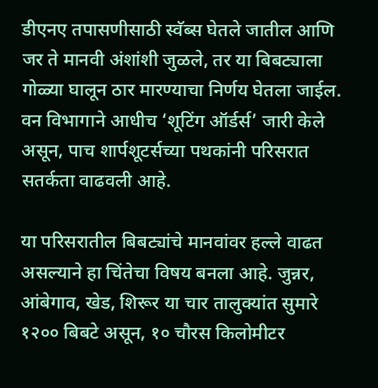डीएनए तपासणीसाठी स्वॅब्स घेतले जातील आणि जर ते मानवी अंशांशी जुळले, तर या बिबट्याला गोळ्या घालून ठार मारण्याचा निर्णय घेतला जाईल. वन विभागाने आधीच ‘शूटिंग ऑर्डर्स’ जारी केले असून, पाच शार्पशूटर्सच्या पथकांनी परिसरात सतर्कता वाढवली आहे.

या परिसरातील बिबट्यांचे मानवांवर हल्ले वाढत असल्याने हा चिंतेचा विषय बनला आहे. जुन्नर, आंबेगाव, खेड, शिरूर या चार तालुक्यांत सुमारे १२०० बिबटे असून, १० चौरस किलोमीटर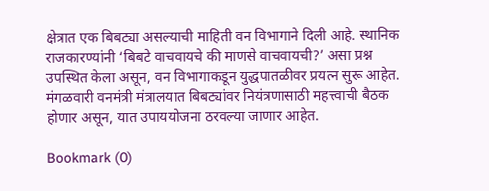क्षेत्रात एक बिबट्या असल्याची माहिती वन विभागाने दिली आहे. स्थानिक राजकारण्यांनी ‘बिबटे वाचवायचे की माणसे वाचवायची?’ असा प्रश्न उपस्थित केला असून, वन विभागाकडून युद्धपातळीवर प्रयत्न सुरू आहेत. मंगळवारी वनमंत्री मंत्रालयात बिबट्यांवर नियंत्रणासाठी महत्त्वाची बैठक होणार असून, यात उपाययोजना ठरवल्या जाणार आहेत.

Bookmark (0)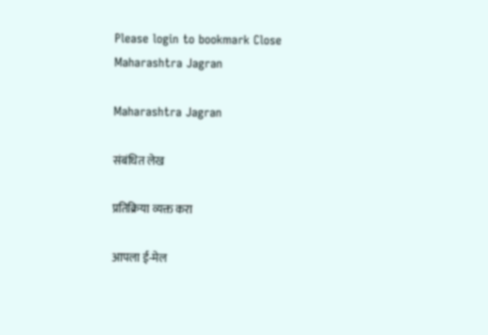Please login to bookmark Close
Maharashtra Jagran

Maharashtra Jagran

संबंधित लेख

प्रतिक्रिया व्यक्त करा

आपला ई-मेल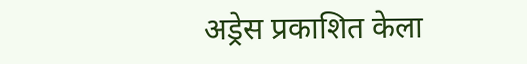अड्रेस प्रकाशित केला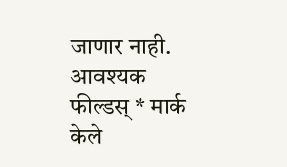जाणार नाही. आवश्यक फील्डस् * मार्क केले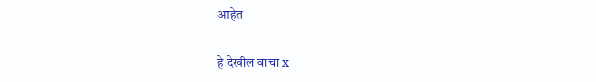आहेत

हे देखील वाचा x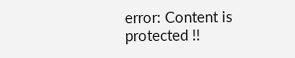error: Content is protected !!